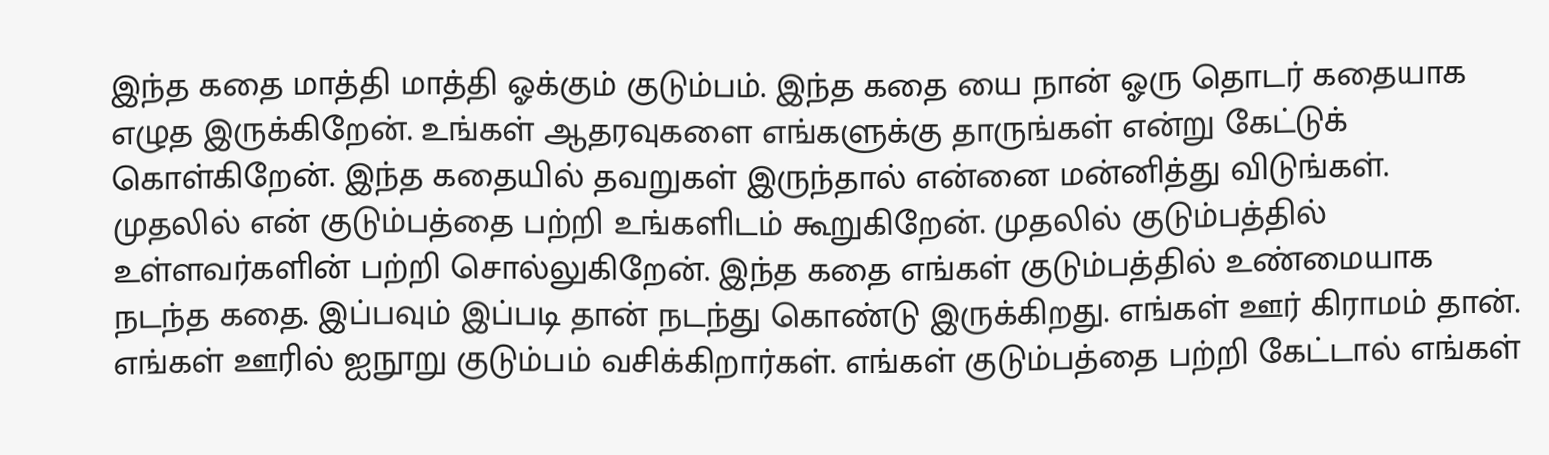இந்த கதை மாத்தி மாத்தி ஓக்கும் குடும்பம். இந்த கதை யை நான் ஓரு தொடர் கதையாக எழுத இருக்கிறேன். உங்கள் ஆதரவுகளை எங்களுக்கு தாருங்கள் என்று கேட்டுக் கொள்கிறேன். இந்த கதையில் தவறுகள் இருந்தால் என்னை மன்னித்து விடுங்கள். முதலில் என் குடும்பத்தை பற்றி உங்களிடம் கூறுகிறேன். முதலில் குடும்பத்தில் உள்ளவர்களின் பற்றி சொல்லுகிறேன். இந்த கதை எங்கள் குடும்பத்தில் உண்மையாக நடந்த கதை. இப்பவும் இப்படி தான் நடந்து கொண்டு இருக்கிறது. எங்கள் ஊர் கிராமம் தான். எங்கள் ஊரில் ஐநூறு குடும்பம் வசிக்கிறார்கள். எங்கள் குடும்பத்தை பற்றி கேட்டால் எங்கள்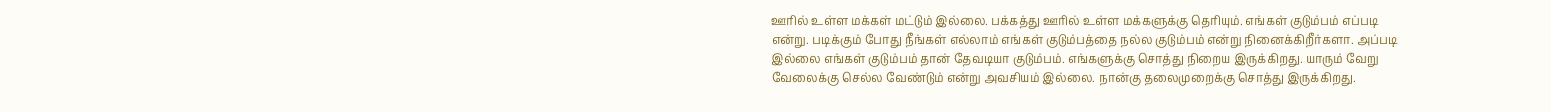ஊரில் உள்ள மக்கள் மட்டும் இல்லை. பக்கத்து ஊரில் உள்ள மக்களுக்கு தெரியும். எங்கள் குடும்பம் எப்படி என்று. படிக்கும் போது நீங்கள் எல்லாம் எங்கள் குடும்பத்தை நல்ல குடும்பம் என்று நினைக்கிறீர்களா. அப்படி இல்லை எங்கள் குடும்பம் தான் தேவடியா குடும்பம். எங்களுக்கு சொத்து நிறைய இருக்கிறது. யாரும் வேறு வேலைக்கு செல்ல வேண்டும் என்று அவசியம் இல்லை. நான்கு தலைமுறைக்கு சொத்து இருக்கிறது.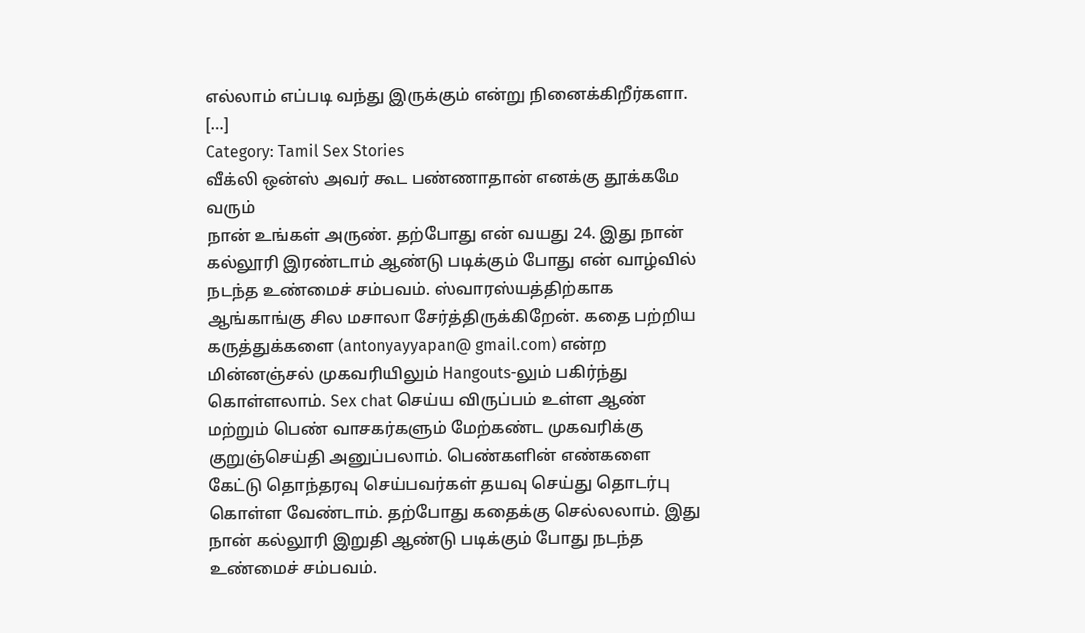எல்லாம் எப்படி வந்து இருக்கும் என்று நினைக்கிறீர்களா. […]
Category: Tamil Sex Stories
வீக்லி ஒன்ஸ் அவர் கூட பண்ணாதான் எனக்கு தூக்கமே வரும்
நான் உங்கள் அருண். தற்போது என் வயது 24. இது நான் கல்லூரி இரண்டாம் ஆண்டு படிக்கும் போது என் வாழ்வில் நடந்த உண்மைச் சம்பவம். ஸ்வாரஸ்யத்திற்காக ஆங்காங்கு சில மசாலா சேர்த்திருக்கிறேன். கதை பற்றிய கருத்துக்களை (antonyayyapan@ gmail.com) என்ற மின்னஞ்சல் முகவரியிலும் Hangouts-லும் பகிர்ந்து கொள்ளலாம். Sex chat செய்ய விருப்பம் உள்ள ஆண் மற்றும் பெண் வாசகர்களும் மேற்கண்ட முகவரிக்கு குறுஞ்செய்தி அனுப்பலாம். பெண்களின் எண்களை கேட்டு தொந்தரவு செய்பவர்கள் தயவு செய்து தொடர்பு கொள்ள வேண்டாம். தற்போது கதைக்கு செல்லலாம். இது நான் கல்லூரி இறுதி ஆண்டு படிக்கும் போது நடந்த உண்மைச் சம்பவம்.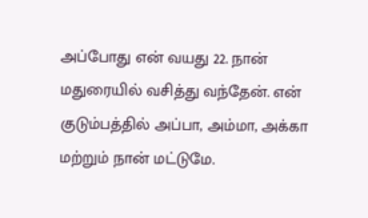அப்போது என் வயது 22. நான் மதுரையில் வசித்து வந்தேன். என் குடும்பத்தில் அப்பா, அம்மா, அக்கா மற்றும் நான் மட்டுமே.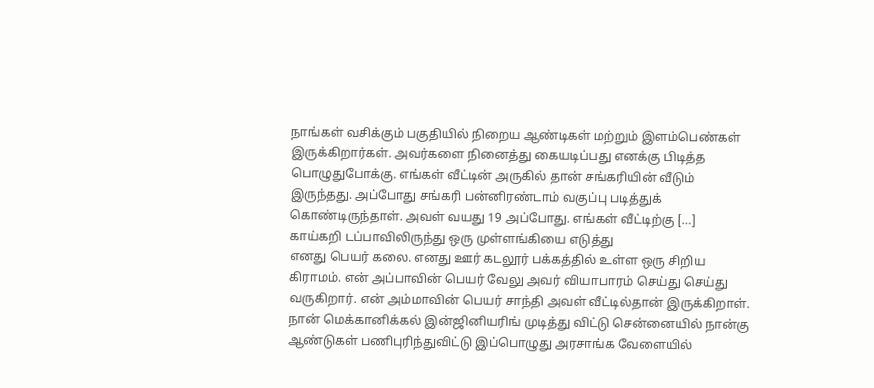நாங்கள் வசிக்கும் பகுதியில் நிறைய ஆண்டிகள் மற்றும் இளம்பெண்கள் இருக்கிறார்கள். அவர்களை நினைத்து கையடிப்பது எனக்கு பிடித்த பொழுதுபோக்கு. எங்கள் வீட்டின் அருகில் தான் சங்கரியின் வீடும் இருந்தது. அப்போது சங்கரி பன்னிரண்டாம் வகுப்பு படித்துக் கொண்டிருந்தாள். அவள் வயது 19 அப்போது. எங்கள் வீட்டிற்கு […]
காய்கறி டப்பாவிலிருந்து ஒரு முள்ளங்கியை எடுத்து
எனது பெயர் கலை. எனது ஊர் கடலூர் பக்கத்தில் உள்ள ஒரு சிறிய கிராமம். என் அப்பாவின் பெயர் வேலு அவர் வியாபாரம் செய்து செய்து வருகிறார். என் அம்மாவின் பெயர் சாந்தி அவள் வீட்டில்தான் இருக்கிறாள். நான் மெக்கானிக்கல் இன்ஜினியரிங் முடித்து விட்டு சென்னையில் நான்கு ஆண்டுகள் பணிபுரிந்துவிட்டு இப்பொழுது அரசாங்க வேளையில்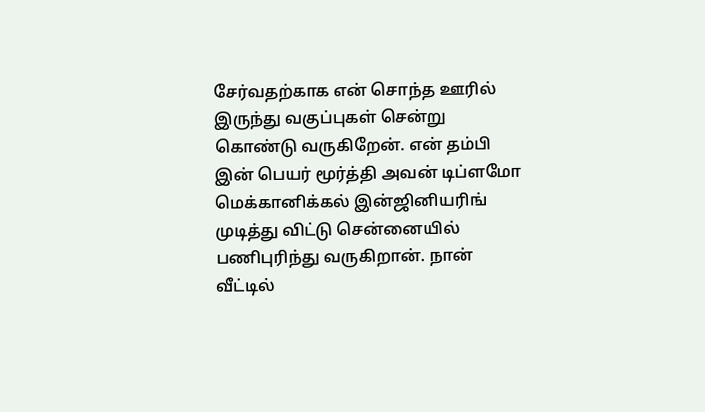சேர்வதற்காக என் சொந்த ஊரில் இருந்து வகுப்புகள் சென்று கொண்டு வருகிறேன். என் தம்பி இன் பெயர் மூர்த்தி அவன் டிப்ளமோ மெக்கானிக்கல் இன்ஜினியரிங் முடித்து விட்டு சென்னையில் பணிபுரிந்து வருகிறான். நான் வீட்டில்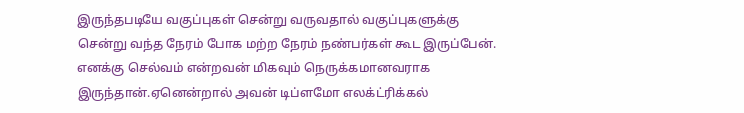இருந்தபடியே வகுப்புகள் சென்று வருவதால் வகுப்புகளுக்கு சென்று வந்த நேரம் போக மற்ற நேரம் நண்பர்கள் கூட இருப்பேன். எனக்கு செல்வம் என்றவன் மிகவும் நெருக்கமானவராக இருந்தான்.ஏனென்றால் அவன் டிப்ளமோ எலக்ட்ரிக்கல்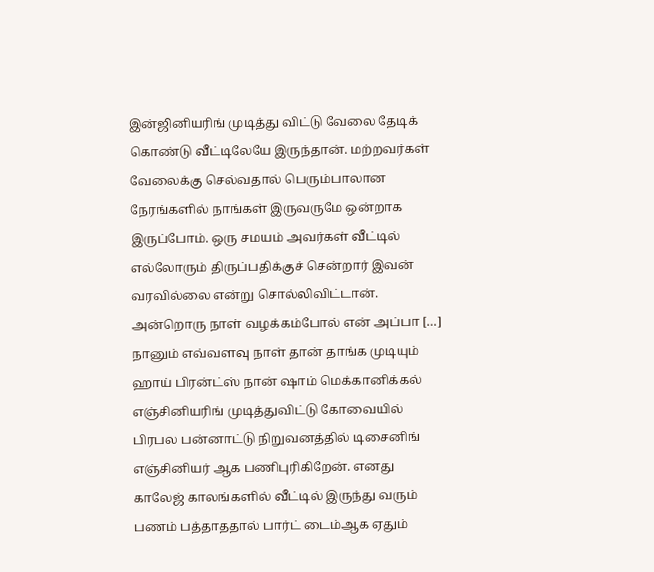இன்ஜினியரிங் முடித்து விட்டு வேலை தேடிக் கொண்டு வீட்டிலேயே இருந்தான். மற்றவர்கள் வேலைக்கு செல்வதால் பெரும்பாலான நேரங்களில் நாங்கள் இருவருமே ஒன்றாக இருப்போம். ஒரு சமயம் அவர்கள் வீட்டில் எல்லோரும் திருப்பதிக்குச் சென்றார் இவன் வரவில்லை என்று சொல்லிவிட்டான். அன்றொரு நாள் வழக்கம்போல் என் அப்பா […]
நானும் எவ்வளவு நாள் தான் தாங்க முடியும்
ஹாய் பிரன்ட்ஸ் நான் ஷாம் மெக்கானிக்கல் எஞ்சினியரிங் முடித்துவிட்டு கோவையில் பிரபல பன்னாட்டு நிறுவனத்தில் டிசைனிங் எஞ்சினியர் ஆக பணிபுரிகிறேன். எனது காலேஜ் காலங்களில் வீட்டில் இருந்து வரும் பணம் பத்தாததால் பார்ட் டைம்ஆக ஏதும்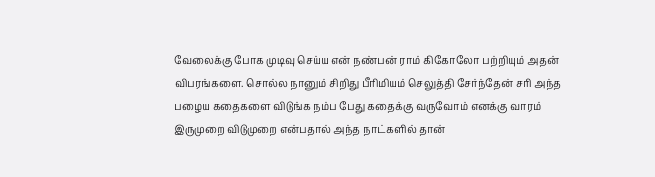வேலைக்கு போக முடிவு செய்ய என் நண்பன் ராம் கிகோலோ பற்றியும் அதன் விபரங்களை. சொல்ல நானும் சிறிது பீரிமியம் செலுத்தி சேர்ந்தேன் சரி அந்த பழைய கதைகளை விடுங்க நம்ப பேது கதைக்கு வருவோம் எனக்கு வாரம் இருமுறை விடுமுறை என்பதால் அந்த நாட்களில் தான்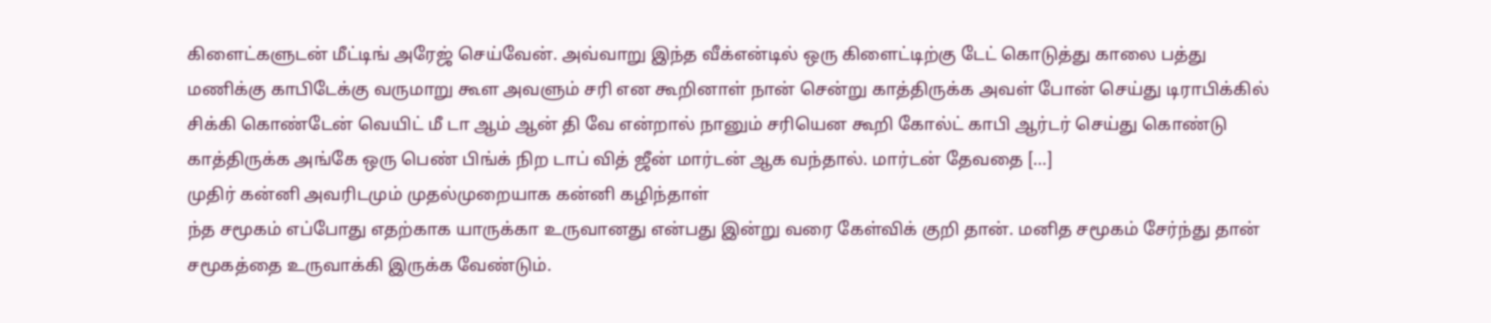கிளைட்களுடன் மீட்டிங் அரேஜ் செய்வேன். அவ்வாறு இந்த வீக்என்டில் ஒரு கிளைட்டிற்கு டேட் கொடுத்து காலை பத்து மணிக்கு காபிடேக்கு வருமாறு கூள அவளும் சரி என கூறினாள் நான் சென்று காத்திருக்க அவள் போன் செய்து டிராபிக்கில் சிக்கி கொண்டேன் வெயிட் மீ டா ஆம் ஆன் தி வே என்றால் நானும் சரியென கூறி கோல்ட் காபி ஆர்டர் செய்து கொண்டு காத்திருக்க அங்கே ஒரு பெண் பிங்க் நிற டாப் வித் ஜீன் மார்டன் ஆக வந்தால். மார்டன் தேவதை […]
முதிர் கன்னி அவரிடமும் முதல்முறையாக கன்னி கழிந்தாள்
ந்த சமூகம் எப்போது எதற்காக யாருக்கா உருவானது என்பது இன்று வரை கேள்விக் குறி தான். மனித சமூகம் சேர்ந்து தான் சமூகத்தை உருவாக்கி இருக்க வேண்டும்.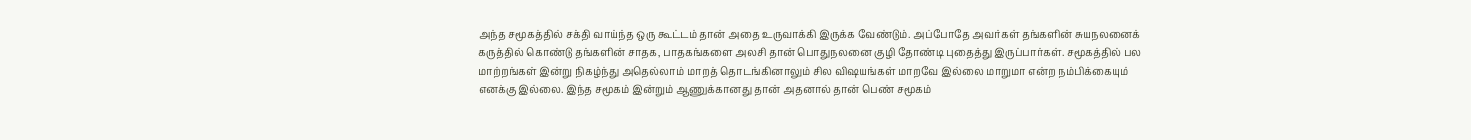அந்த சமூகத்தில் சக்தி வாய்ந்த ஒரு கூட்டம் தான் அதை உருவாக்கி இருக்க வேண்டும். அப்போதே அவர்கள் தங்களின் சுயநலனைக் கருத்தில் கொண்டு தங்களின் சாதக, பாதகங்களை அலசி தான் பொதுநலனை குழி தோண்டி புதைத்து இருப்பார்கள். சமூகத்தில் பல மாற்றங்கள் இன்று நிகழ்ந்து அதெல்லாம் மாறத் தொடங்கினாலும் சில விஷயங்கள் மாறவே இல்லை மாறுமா என்ற நம்பிக்கையும் எனக்கு இல்லை. இந்த சமூகம் இன்றும் ஆணுக்கானது தான் அதனால் தான் பெண் சமூகம்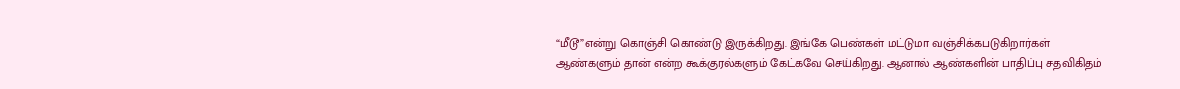“மீடூ”என்று கொஞ்சி கொண்டு இருக்கிறது. இங்கே பெண்கள் மட்டுமா வஞ்சிக்கபடுகிறார்கள் ஆண்களும் தான் என்ற கூக்குரல்களும் கேட்கவே செய்கிறது. ஆனால் ஆண்களின் பாதிப்பு சதவிகிதம்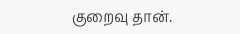குறைவு தான்.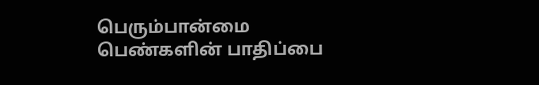பெரும்பான்மை பெண்களின் பாதிப்பை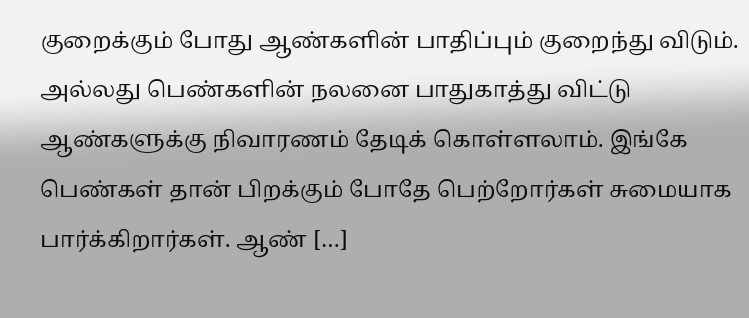குறைக்கும் போது ஆண்களின் பாதிப்பும் குறைந்து விடும். அல்லது பெண்களின் நலனை பாதுகாத்து விட்டு ஆண்களுக்கு நிவாரணம் தேடிக் கொள்ளலாம். இங்கே பெண்கள் தான் பிறக்கும் போதே பெற்றோர்கள் சுமையாக பார்க்கிறார்கள். ஆண் […]